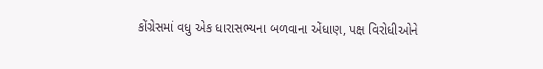કોંગ્રેસમાં વધુ એક ધારાસભ્યના બળવાના એંધાણ, પક્ષ વિરોધીઓને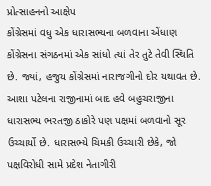પ્રોત્સાહનનો આક્ષેપ
કોંગ્રેસમાં વધુ એક ધારાસભ્યના બળવાના એંધાણ
કોંગ્રેસના સંગઠનમાં એક સાંધો ત્યાં તેર તુટે તેવી સ્થિતિ છે. જ્યાં, હજુય કોંગ્રેસમાં નારાજગીનો દોર યથાવત છે. આશા પટેલના રાજીનામાં બાદ હવે બહુચરાજીના ધારાસભ્ય ભરતજી ઠાકોરે પણ પક્ષમાં બળવાનો સૂર ઉચ્ચાર્યો છે. ધારાસભ્યે ચિમકી ઉચ્ચારી છેકે, જો પક્ષવિરોધી સામે પ્રદેશ નેતાગીરી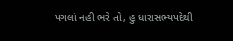પગલાં નહી ભરે તો, હુ ધારાસભ્યપદેથી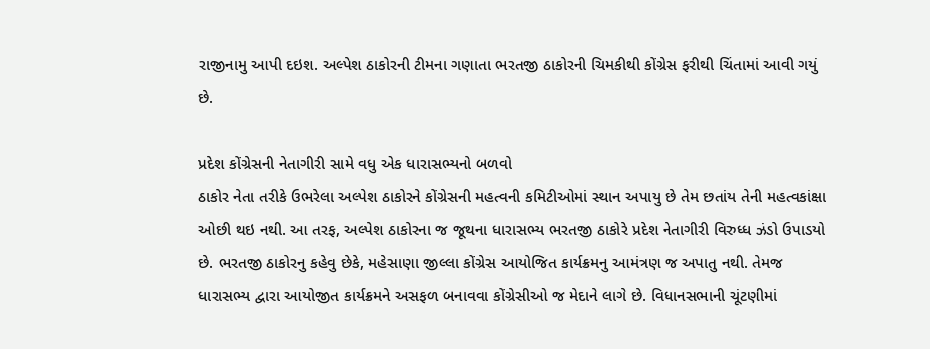રાજીનામુ આપી દઇશ. અલ્પેશ ઠાકોરની ટીમના ગણાતા ભરતજી ઠાકોરની ચિમકીથી કોંગ્રેસ ફરીથી ચિંતામાં આવી ગયું છે.

પ્રદેશ કોંગ્રેસની નેતાગીરી સામે વધુ એક ધારાસભ્યનો બળવો
ઠાકોર નેતા તરીકે ઉભરેલા અલ્પેશ ઠાકોરને કોંગ્રેસની મહત્વની કમિટીઓમાં સ્થાન અપાયુ છે તેમ છતાંય તેની મહત્વકાંક્ષા ઓછી થઇ નથી. આ તરફ, અલ્પેશ ઠાકોરના જ જૂથના ધારાસભ્ય ભરતજી ઠાકોરે પ્રદેશ નેતાગીરી વિરુધ્ધ ઝંડો ઉપાડયો છે. ભરતજી ઠાકોરનુ કહેવુ છેકે, મહેસાણા જીલ્લા કોંગ્રેસ આયોજિત કાર્યક્રમનુ આમંત્રણ જ અપાતુ નથી. તેમજ ધારાસભ્ય દ્વારા આયોજીત કાર્યક્રમને અસફળ બનાવવા કોંગ્રેસીઓ જ મેદાને લાગે છે. વિધાનસભાની ચૂંટણીમાં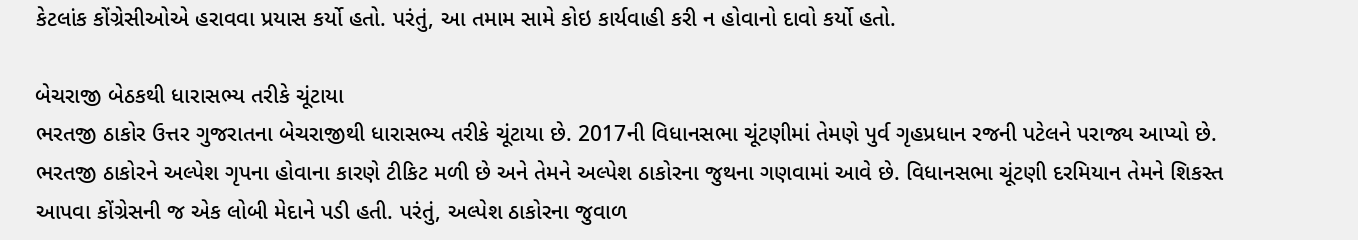કેટલાંક કોંગ્રેસીઓએ હરાવવા પ્રયાસ કર્યો હતો. પરંતું, આ તમામ સામે કોઇ કાર્યવાહી કરી ન હોવાનો દાવો કર્યો હતો.

બેચરાજી બેઠકથી ધારાસભ્ય તરીકે ચૂંટાયા
ભરતજી ઠાકોર ઉત્તર ગુજરાતના બેચરાજીથી ધારાસભ્ય તરીકે ચૂંટાયા છે. 2017ની વિધાનસભા ચૂંટણીમાં તેમણે પુર્વ ગૃહપ્રધાન રજની પટેલને પરાજ્ય આપ્યો છે. ભરતજી ઠાકોરને અલ્પેશ ગૃપના હોવાના કારણે ટીકિટ મળી છે અને તેમને અલ્પેશ ઠાકોરના જુથના ગણવામાં આવે છે. વિધાનસભા ચૂંટણી દરમિયાન તેમને શિકસ્ત આપવા કોંગ્રેસની જ એક લોબી મેદાને પડી હતી. પરંતું, અલ્પેશ ઠાકોરના જુવાળ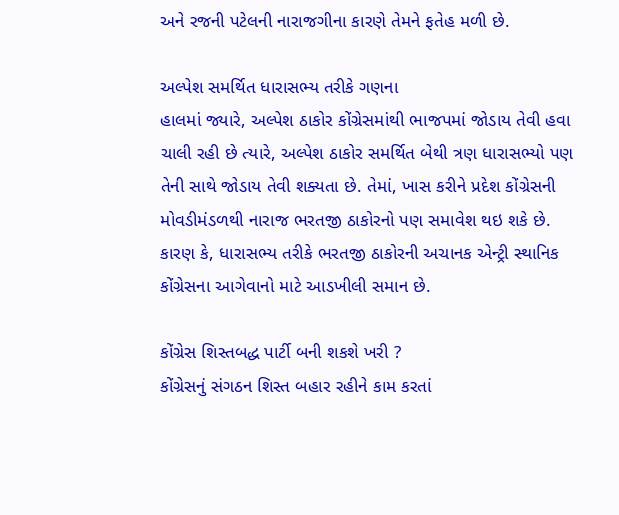અને રજની પટેલની નારાજગીના કારણે તેમને ફતેહ મળી છે.

અલ્પેશ સમર્થિત ધારાસભ્ય તરીકે ગણના
હાલમાં જ્યારે, અલ્પેશ ઠાકોર કોંગ્રેસમાંથી ભાજપમાં જોડાય તેવી હવા ચાલી રહી છે ત્યારે, અલ્પેશ ઠાકોર સમર્થિત બેથી ત્રણ ધારાસભ્યો પણ તેની સાથે જોડાય તેવી શક્યતા છે. તેમાં, ખાસ કરીને પ્રદેશ કોંગ્રેસની મોવડીમંડળથી નારાજ ભરતજી ઠાકોરનો પણ સમાવેશ થઇ શકે છે. કારણ કે, ધારાસભ્ય તરીકે ભરતજી ઠાકોરની અચાનક એન્ટ્રી સ્થાનિક કોંગ્રેસના આગેવાનો માટે આડખીલી સમાન છે.

કોંગ્રેસ શિસ્તબદ્ધ પાર્ટી બની શકશે ખરી ?
કોંગ્રેસનું સંગઠન શિસ્ત બહાર રહીને કામ કરતાં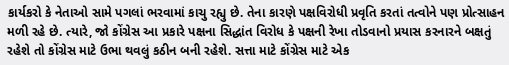કાર્યકરો કે નેતાઓ સામે પગલાં ભરવામાં કાચુ રહ્યુ છે. તેના કારણે પક્ષવિરોધી પ્રવૃતિ કરતાં તત્વોને પણ પ્રોત્સાહન મળી રહે છે. ત્યારે, જો કોંગ્રેસ આ પ્રકારે પક્ષના સિદ્ધાંત વિરોધ કે પક્ષની રેખા તોડવાનો પ્રયાસ કરનારને બક્ષતું રહેશે તો કોંગ્રેસ માટે ઉભા થવલું કઠીન બની રહેશે. સત્તા માટે કોંગ્રેસ માટે એક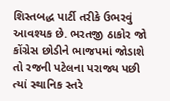શિસ્તબદ્ધ પાર્ટી તરીકે ઉભરવું આવશ્યક છે. ભરતજી ઠાકોર જો કોંગ્રેસ છોડીને ભાજપમાં જોડાશે તો રજની પટેલના પરાજ્ય પછી ત્યાં સ્થાનિક સ્તરે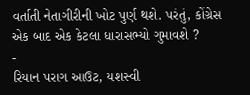વર્તાતી નેતાગીરીની ખોટ પુર્ણ થશે. પરંતું, કોંગ્રેસ એક બાદ એક કેટલા ધારાસભ્યો ગુમાવશે ?
-
રિયાન પરાગ આઉટ, યશસ્વી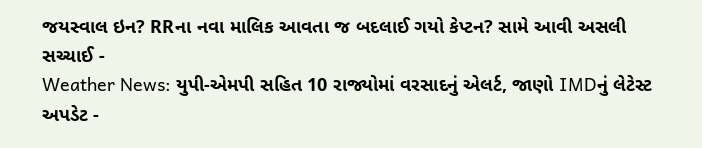જયસ્વાલ ઇન? RRના નવા માલિક આવતા જ બદલાઈ ગયો કેપ્ટન? સામે આવી અસલી સચ્ચાઈ -
Weather News: યુપી-એમપી સહિત 10 રાજ્યોમાં વરસાદનું એલર્ટ, જાણો IMDનું લેટેસ્ટ અપડેટ -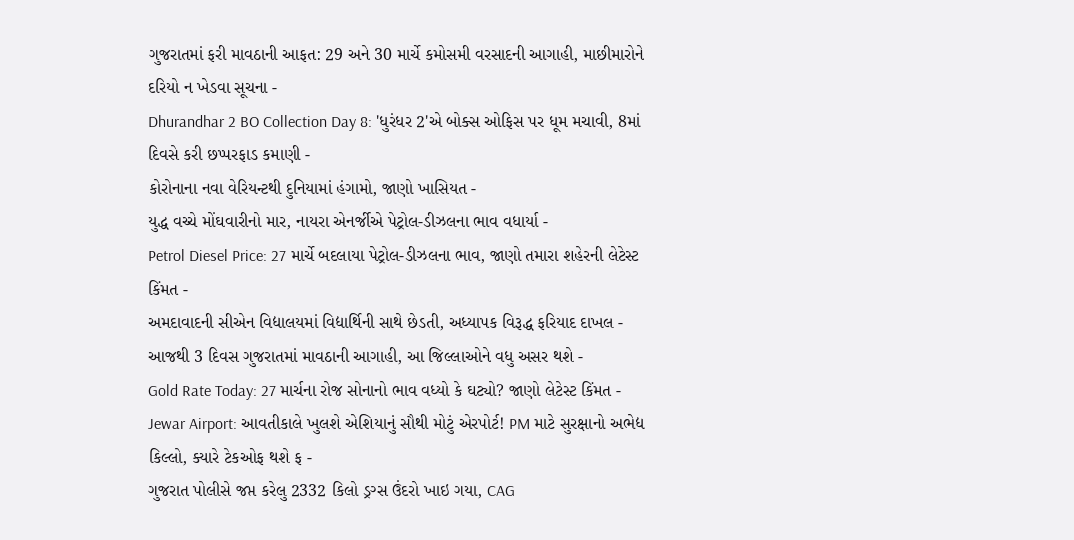ગુજરાતમાં ફરી માવઠાની આફત: 29 અને 30 માર્ચે કમોસમી વરસાદની આગાહી, માછીમારોને દરિયો ન ખેડવા સૂચના -
Dhurandhar 2 BO Collection Day 8: 'ધુરંધર 2'એ બોક્સ ઓફિસ પર ધૂમ મચાવી, 8માં દિવસે કરી છપ્પરફાડ કમાણી -
કોરોનાના નવા વેરિયન્ટથી દુનિયામાં હંગામો, જાણો ખાસિયત -
યુદ્ધ વચ્ચે મોંઘવારીનો માર, નાયરા એનર્જીએ પેટ્રોલ-ડીઝલના ભાવ વધાર્યા -
Petrol Diesel Price: 27 માર્ચે બદલાયા પેટ્રોલ-ડીઝલના ભાવ, જાણો તમારા શહેરની લેટેસ્ટ કિંમત -
અમદાવાદની સીએન વિદ્યાલયમાં વિદ્યાર્થિની સાથે છેડતી, અધ્યાપક વિરૂદ્ધ ફરિયાદ દાખલ -
આજથી 3 દિવસ ગુજરાતમાં માવઠાની આગાહી, આ જિલ્લાઓને વધુ અસર થશે -
Gold Rate Today: 27 માર્ચના રોજ સોનાનો ભાવ વધ્યો કે ઘટ્યો? જાણો લેટેસ્ટ કિંમત -
Jewar Airport: આવતીકાલે ખુલશે એશિયાનું સૌથી મોટું એરપોર્ટ! PM માટે સુરક્ષાનો અભેદ્ય કિલ્લો, ક્યારે ટેકઓફ થશે ફ -
ગુજરાત પોલીસે જપ્ત કરેલુ 2332 કિલો ડ્રગ્સ ઉંદરો ખાઇ ગયા, CAG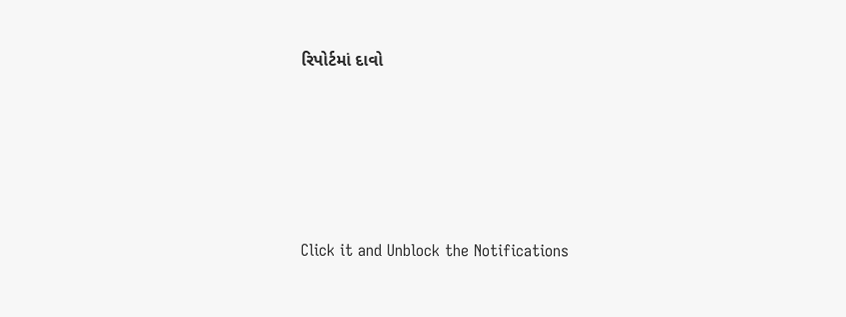રિપોર્ટમાં દાવો








Click it and Unblock the Notifications